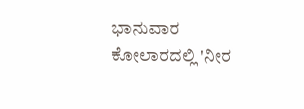ಭಾನುವಾರ ಕೋಲಾರದಲ್ಲಿ 'ನೀರ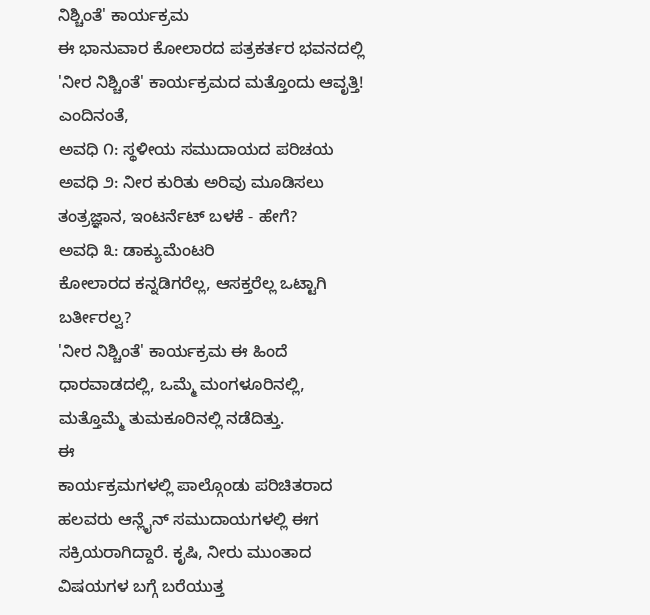ನಿಶ್ಚಿಂತೆ' ಕಾರ್ಯಕ್ರಮ
ಈ ಭಾನುವಾರ ಕೋಲಾರದ ಪತ್ರಕರ್ತರ ಭವನದಲ್ಲಿ 'ನೀರ ನಿಶ್ಚಿಂತೆ' ಕಾರ್ಯಕ್ರಮದ ಮತ್ತೊಂದು ಆವೃತ್ತಿ!
ಎಂದಿನಂತೆ,
ಅವಧಿ ೧: ಸ್ಥಳೀಯ ಸಮುದಾಯದ ಪರಿಚಯ
ಅವಧಿ ೨: ನೀರ ಕುರಿತು ಅರಿವು ಮೂಡಿಸಲು ತಂತ್ರಜ್ಞಾನ, ಇಂಟರ್ನೆಟ್ ಬಳಕೆ - ಹೇಗೆ?
ಅವಧಿ ೩: ಡಾಕ್ಯುಮೆಂಟರಿ
ಕೋಲಾರದ ಕನ್ನಡಿಗರೆಲ್ಲ, ಆಸಕ್ತರೆಲ್ಲ ಒಟ್ಟಾಗಿ ಬರ್ತೀರಲ್ವ?
'ನೀರ ನಿಶ್ಚಿಂತೆ' ಕಾರ್ಯಕ್ರಮ ಈ ಹಿಂದೆ ಧಾರವಾಡದಲ್ಲಿ, ಒಮ್ಮೆ ಮಂಗಳೂರಿನಲ್ಲಿ, ಮತ್ತೊಮ್ಮೆ ತುಮಕೂರಿನಲ್ಲಿ ನಡೆದಿತ್ತು.
ಈ
ಕಾರ್ಯಕ್ರಮಗಳಲ್ಲಿ ಪಾಲ್ಗೊಂಡು ಪರಿಚಿತರಾದ ಹಲವರು ಆನ್ಲೈನ್ ಸಮುದಾಯಗಳಲ್ಲಿ ಈಗ
ಸಕ್ರಿಯರಾಗಿದ್ದಾರೆ. ಕೃಷಿ, ನೀರು ಮುಂತಾದ ವಿಷಯಗಳ ಬಗ್ಗೆ ಬರೆಯುತ್ತ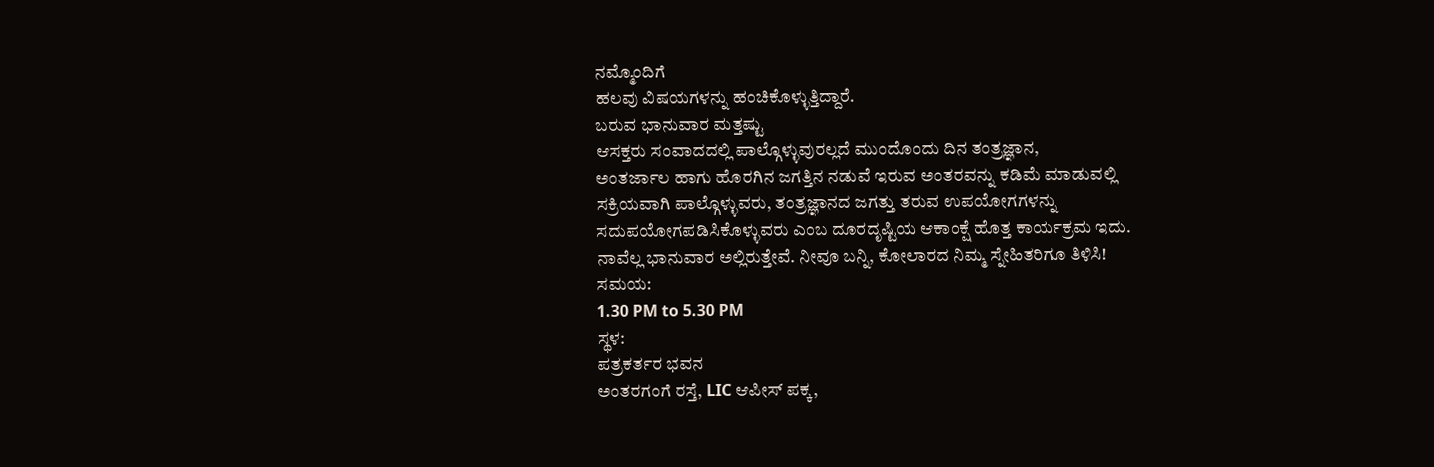ನಮ್ಮೊಂದಿಗೆ
ಹಲವು ವಿಷಯಗಳನ್ನು ಹಂಚಿಕೊಳ್ಳುತ್ತಿದ್ದಾರೆ.
ಬರುವ ಭಾನುವಾರ ಮತ್ತಷ್ಟು
ಆಸಕ್ತರು ಸಂವಾದದಲ್ಲಿ ಪಾಲ್ಗೊಳ್ಳುವುರಲ್ಲದೆ ಮುಂದೊಂದು ದಿನ ತಂತ್ರಜ್ಞಾನ,
ಅಂತರ್ಜಾಲ ಹಾಗು ಹೊರಗಿನ ಜಗತ್ತಿನ ನಡುವೆ ಇರುವ ಅಂತರವನ್ನು ಕಡಿಮೆ ಮಾಡುವಲ್ಲಿ
ಸಕ್ರಿಯವಾಗಿ ಪಾಲ್ಗೊಳ್ಳುವರು, ತಂತ್ರಜ್ಞಾನದ ಜಗತ್ತು ತರುವ ಉಪಯೋಗಗಳನ್ನು
ಸದುಪಯೋಗಪಡಿಸಿಕೊಳ್ಳುವರು ಎಂಬ ದೂರದೃಷ್ಟಿಯ ಆಕಾಂಕ್ಷೆ ಹೊತ್ತ ಕಾರ್ಯಕ್ರಮ ಇದು.
ನಾವೆಲ್ಲ ಭಾನುವಾರ ಅಲ್ಲಿರುತ್ತೇವೆ. ನೀವೂ ಬನ್ನಿ, ಕೋಲಾರದ ನಿಮ್ಮ ಸ್ನೇಹಿತರಿಗೂ ತಿಳಿಸಿ!
ಸಮಯ:
1.30 PM to 5.30 PM
ಸ್ಥಳ:
ಪತ್ರಕರ್ತರ ಭವನ
ಅಂತರಗಂಗೆ ರಸ್ತೆ, LIC ಆಪೀಸ್ ಪಕ್ಕ,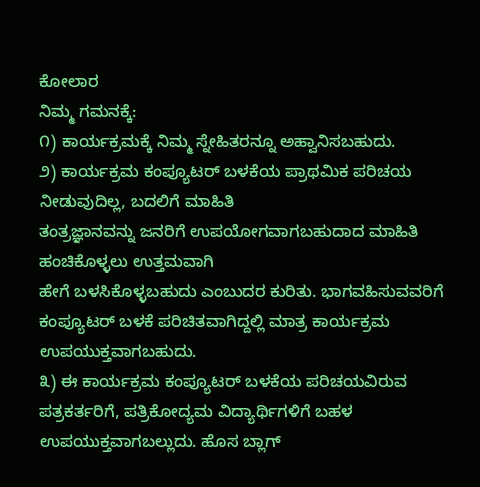ಕೋಲಾರ
ನಿಮ್ಮ ಗಮನಕ್ಕೆ:
೧) ಕಾರ್ಯಕ್ರಮಕ್ಕೆ ನಿಮ್ಮ ಸ್ನೇಹಿತರನ್ನೂ ಅಹ್ವಾನಿಸಬಹುದು.
೨) ಕಾರ್ಯಕ್ರಮ ಕಂಪ್ಯೂಟರ್ ಬಳಕೆಯ ಪ್ರಾಥಮಿಕ ಪರಿಚಯ ನೀಡುವುದಿಲ್ಲ, ಬದಲಿಗೆ ಮಾಹಿತಿ
ತಂತ್ರಜ್ಞಾನವನ್ನು ಜನರಿಗೆ ಉಪಯೋಗವಾಗಬಹುದಾದ ಮಾಹಿತಿ ಹಂಚಿಕೊಳ್ಳಲು ಉತ್ತಮವಾಗಿ
ಹೇಗೆ ಬಳಸಿಕೊಳ್ಳಬಹುದು ಎಂಬುದರ ಕುರಿತು. ಭಾಗವಹಿಸುವವರಿಗೆ ಕಂಪ್ಯೂಟರ್ ಬಳಕೆ ಪರಿಚಿತವಾಗಿದ್ದಲ್ಲಿ ಮಾತ್ರ ಕಾರ್ಯಕ್ರಮ ಉಪಯುಕ್ತವಾಗಬಹುದು.
೩) ಈ ಕಾರ್ಯಕ್ರಮ ಕಂಪ್ಯೂಟರ್ ಬಳಕೆಯ ಪರಿಚಯವಿರುವ ಪತ್ರಕರ್ತರಿಗೆ, ಪತ್ರಿಕೋದ್ಯಮ ವಿದ್ಯಾರ್ಥಿಗಳಿಗೆ ಬಹಳ
ಉಪಯುಕ್ತವಾಗಬಲ್ಲುದು. ಹೊಸ ಬ್ಲಾಗ್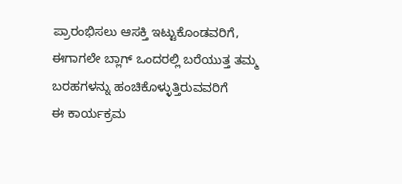ಪ್ರಾರಂಭಿಸಲು ಆಸಕ್ತಿ ಇಟ್ಟುಕೊಂಡವರಿಗೆ,
ಈಗಾಗಲೇ ಬ್ಲಾಗ್ ಒಂದರಲ್ಲಿ ಬರೆಯುತ್ತ ತಮ್ಮ ಬರಹಗಳನ್ನು ಹಂಚಿಕೊಳ್ಳುತ್ತಿರುವವರಿಗೆ
ಈ ಕಾರ್ಯಕ್ರಮ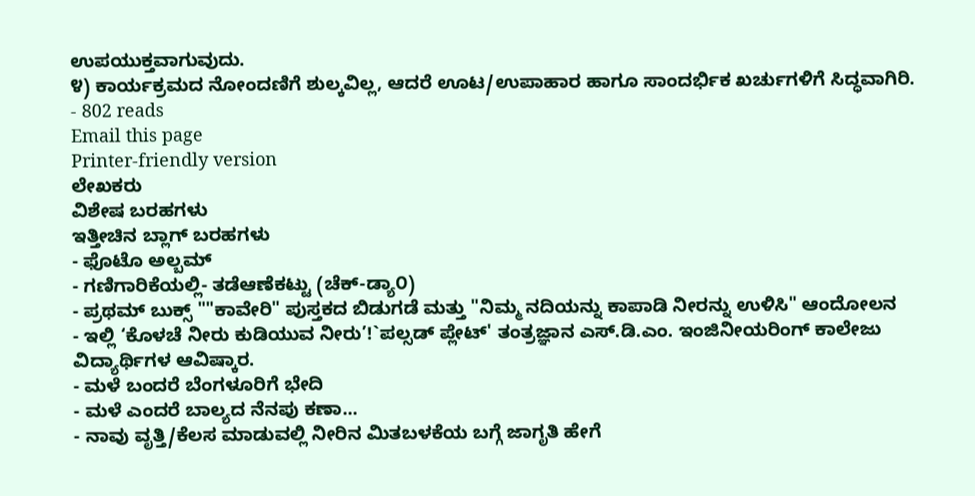ಉಪಯುಕ್ತವಾಗುವುದು.
೪) ಕಾರ್ಯಕ್ರಮದ ನೋಂದಣಿಗೆ ಶುಲ್ಕವಿಲ್ಲ, ಆದರೆ ಊಟ/ಉಪಾಹಾರ ಹಾಗೂ ಸಾಂದರ್ಭಿಕ ಖರ್ಚುಗಳಿಗೆ ಸಿದ್ಧವಾಗಿರಿ.
- 802 reads
Email this page
Printer-friendly version
ಲೇಖಕರು
ವಿಶೇಷ ಬರಹಗಳು
ಇತ್ತೀಚಿನ ಬ್ಲಾಗ್ ಬರಹಗಳು
- ಫೊಟೊ ಅಲ್ಬಮ್
- ಗಣಿಗಾರಿಕೆಯಲ್ಲಿ- ತಡೆಆಣೆಕಟ್ಟು (ಚೆಕ್-ಡ್ಯಾ೦)
- ಪ್ರಥಮ್ ಬುಕ್ಸ್ ""ಕಾವೇರಿ" ಪುಸ್ತಕದ ಬಿಡುಗಡೆ ಮತ್ತು "ನಿಮ್ಮ ನದಿಯನ್ನು ಕಾಪಾಡಿ ನೀರನ್ನು ಉಳಿಸಿ" ಆಂದೋಲನ
- ಇಲ್ಲಿ ‘ಕೊಳಚೆ ನೀರು ಕುಡಿಯುವ ನೀರು’!`ಪಲ್ಸಡ್ ಪ್ಲೇಟ್' ತಂತ್ರಜ್ಞಾನ ಎಸ್.ಡಿ.ಎಂ. ಇಂಜಿನೀಯರಿಂಗ್ ಕಾಲೇಜು ವಿದ್ಯಾರ್ಥಿಗಳ ಆವಿಷ್ಕಾರ.
- ಮಳೆ ಬಂದರೆ ಬೆಂಗಳೂರಿಗೆ ಭೇದಿ
- ಮಳೆ ಎಂದರೆ ಬಾಲ್ಯದ ನೆನಪು ಕಣಾ...
- ನಾವು ವೃತ್ತಿ/ಕೆಲಸ ಮಾಡುವಲ್ಲಿ ನೀರಿನ ಮಿತಬಳಕೆಯ ಬಗ್ಗೆ ಜಾಗೃತಿ ಹೇಗೆ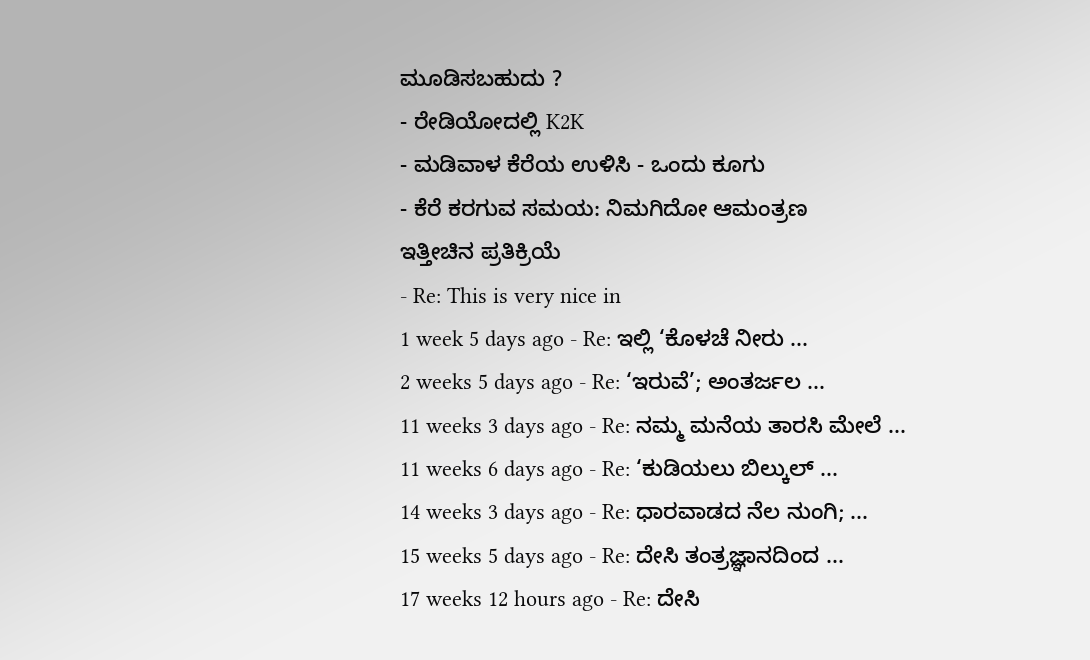ಮೂಡಿಸಬಹುದು ?
- ರೇಡಿಯೋದಲ್ಲಿ K2K
- ಮಡಿವಾಳ ಕೆರೆಯ ಉಳಿಸಿ - ಒಂದು ಕೂಗು
- ಕೆರೆ ಕರಗುವ ಸಮಯ: ನಿಮಗಿದೋ ಆಮಂತ್ರಣ
ಇತ್ತೀಚಿನ ಪ್ರತಿಕ್ರಿಯೆ
- Re: This is very nice in
1 week 5 days ago - Re: ಇಲ್ಲಿ ‘ಕೊಳಚೆ ನೀರು ...
2 weeks 5 days ago - Re: ‘ಇರುವೆ’; ಅಂತರ್ಜಲ ...
11 weeks 3 days ago - Re: ನಮ್ಮ ಮನೆಯ ತಾರಸಿ ಮೇಲೆ ...
11 weeks 6 days ago - Re: ‘ಕುಡಿಯಲು ಬಿಲ್ಕುಲ್ ...
14 weeks 3 days ago - Re: ಧಾರವಾಡದ ನೆಲ ನುಂಗಿ; ...
15 weeks 5 days ago - Re: ದೇಸಿ ತಂತ್ರಜ್ಞಾನದಿಂದ ...
17 weeks 12 hours ago - Re: ದೇಸಿ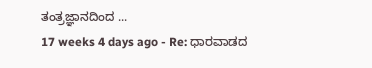ತಂತ್ರಜ್ಞಾನದಿಂದ ...
17 weeks 4 days ago - Re: ಧಾರವಾಡದ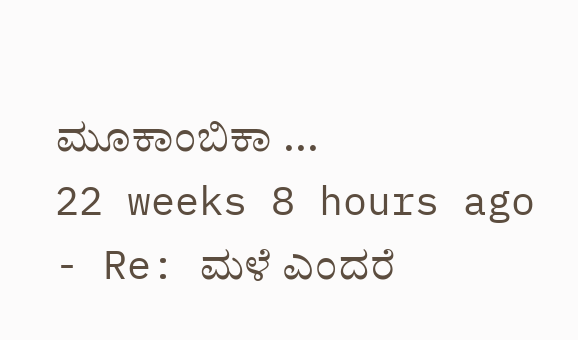ಮೂಕಾಂಬಿಕಾ ...
22 weeks 8 hours ago - Re: ಮಳೆ ಎಂದರೆ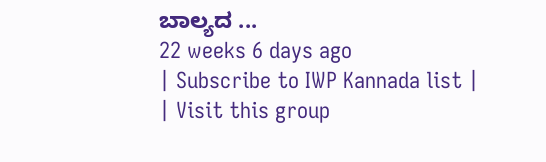ಬಾಲ್ಯದ ...
22 weeks 6 days ago
| Subscribe to IWP Kannada list |
| Visit this group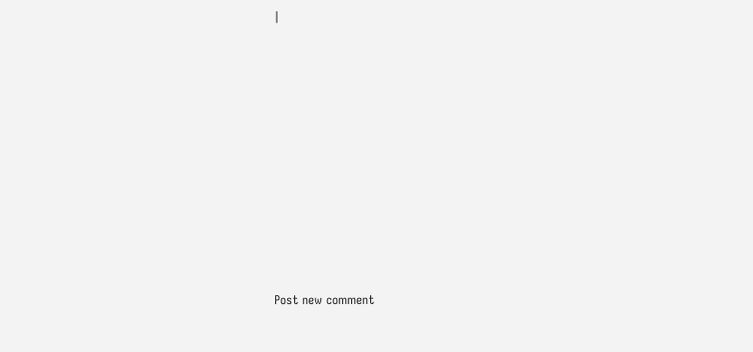|











Post new comment